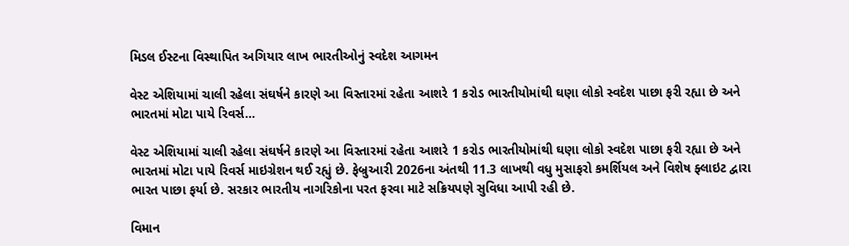મિડલ ઈસ્ટના વિસ્થાપિત અગિયાર લાખ ભારતીઓનું સ્વદેશ આગમન

વેસ્ટ એશિયામાં ચાલી રહેલા સંઘર્ષને કારણે આ વિસ્તારમાં રહેતા આશરે 1 કરોડ ભારતીયોમાંથી ઘણા લોકો સ્વદેશ પાછા ફરી રહ્યા છે અને ભારતમાં મોટા પાયે રિવર્સ…

વેસ્ટ એશિયામાં ચાલી રહેલા સંઘર્ષને કારણે આ વિસ્તારમાં રહેતા આશરે 1 કરોડ ભારતીયોમાંથી ઘણા લોકો સ્વદેશ પાછા ફરી રહ્યા છે અને ભારતમાં મોટા પાયે રિવર્સ માઇગ્રેશન થઈ રહ્યું છે. ફેબ્રુઆરી 2026ના અંતથી 11.3 લાખથી વધુ મુસાફરો કમર્શિયલ અને વિશેષ ફ્લાઇટ દ્વારા ભારત પાછા ફર્યા છે. સરકાર ભારતીય નાગરિકોના પરત ફરવા માટે સક્રિયપણે સુવિધા આપી રહી છે.

વિમાન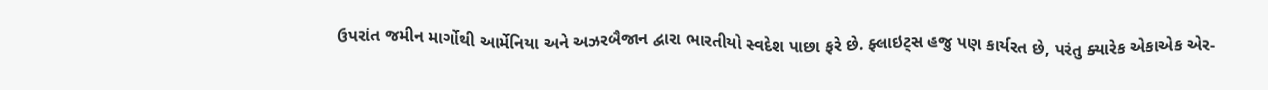ઉપરાંત જમીન માર્ગોથી આર્મેનિયા અને અઝરબૈજાન દ્વારા ભારતીયો સ્વદેશ પાછા ફરે છે. ફ્લાઇટ્સ હજુ પણ કાર્યરત છે, પરંતુ ક્યારેક એકાએક એર-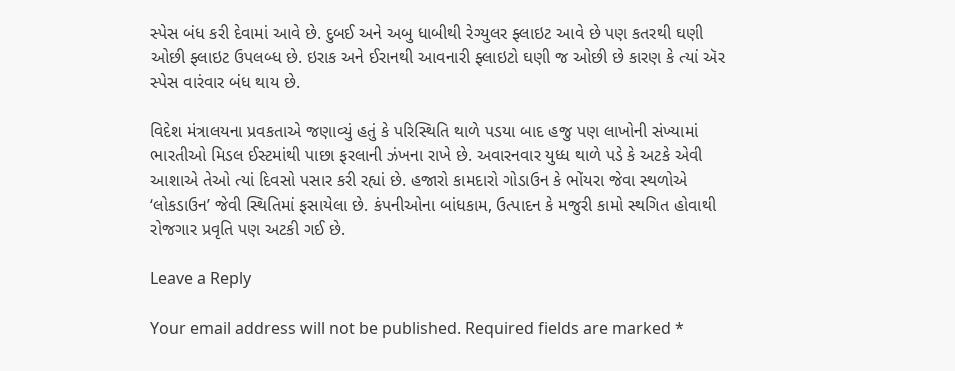સ્પેસ બંધ કરી દેવામાં આવે છે. દુબઈ અને અબુ ધાબીથી રેગ્યુલર ફ્લાઇટ આવે છે પણ કતરથી ઘણી ઓછી ફ્લાઇટ ઉપલબ્ધ છે. ઇરાક અને ઈરાનથી આવનારી ફ્લાઇટો ઘણી જ ઓછી છે કારણ કે ત્યાં ઍર સ્પેસ વારંવાર બંધ થાય છે.

વિદેશ મંત્રાલયના પ્રવકતાએ જણાવ્યું હતું કે પરિસ્થિતિ થાળે પડયા બાદ હજુ પણ લાખોની સંખ્યામાં ભારતીઓ મિડલ ઈસ્ટમાંથી પાછા ફરલાની ઝંખના રાખે છે. અવારનવાર યુધ્ધ થાળે પડે કે અટકે એવી આશાએ તેઓ ત્યાં દિવસો પસાર કરી રહ્યાં છે. હજારો કામદારો ગોડાઉન કે ભોંયરા જેવા સ્થળોએ ‘લોકડાઉન’ જેવી સ્થિતિમાં ફસાયેલા છે. કંપનીઓના બાંધકામ, ઉત્પાદન કે મજુરી કામો સ્થગિત હોવાથી રોજગાર પ્રવૃતિ પણ અટકી ગઈ છે.

Leave a Reply

Your email address will not be published. Required fields are marked *